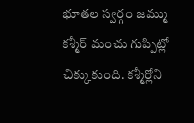భూతల స్వర్గం జమ్ము కశ్మీర్ మంచు గుప్పిట్లో చిక్కుకుంది. కశ్మీర్లోని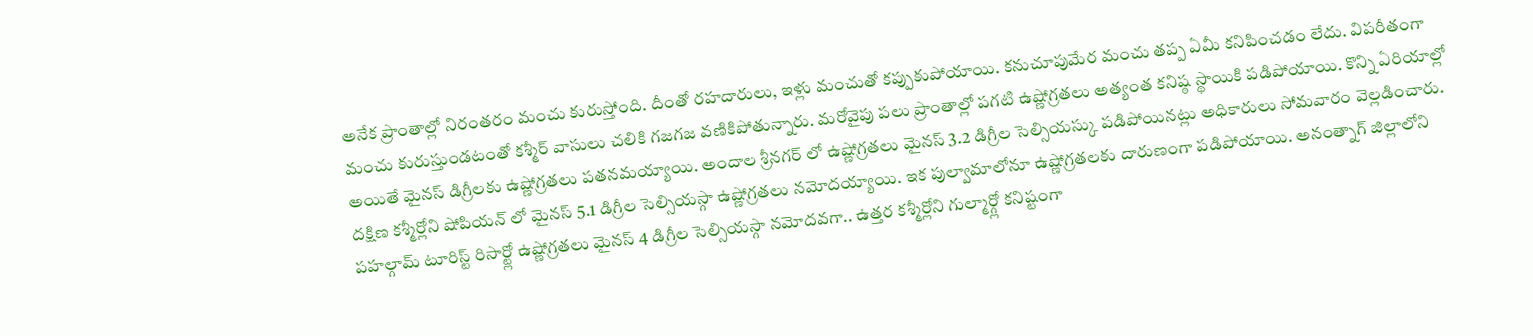అనేక ప్రాంతాల్లో నిరంతరం మంచు కురుస్తోంది. దీంతో రహదారులు, ఇళ్లు మంచుతో కప్పుకుపోయాయి. కనుచూపుమేర మంచు తప్ప ఏమీ కనిపించడం లేదు. విపరీతంగా మంచు కురుస్తుండటంతో కశ్మీర్ వాసులు చలికి గజగజ వణికిపోతున్నారు. మరోవైపు పలు ప్రాంతాల్లో పగటి ఉష్ణోగ్రతలు అత్యంత కనిష్ఠ స్థాయికి పడిపోయాయి. కొన్ని ఏరియాల్లో అయితే మైనస్ డిగ్రీలకు ఉష్ణోగ్రతలు పతనమయ్యాయి. అందాల శ్రీనగర్ లో ఉష్ణోగ్రతలు మైనస్ 3.2 డిగ్రీల సెల్సియస్కు పడిపోయినట్లు అధికారులు సోమవారం వెల్లడించారు. దక్షిణ కశ్మీర్లోని షోపియన్ లో మైనస్ 5.1 డిగ్రీల సెల్సియస్గా ఉష్ణోగ్రతలు నమోదయ్యాయి. ఇక పుల్వామాలోనూ ఉష్ణోగ్రతలకు దారుణంగా పడిపోయాయి. అనంత్నాగ్ జిల్లాలోని పహల్గామ్ టూరిస్ట్ రిసార్ట్లో ఉష్ణోగ్రతలు మైనస్ 4 డిగ్రీల సెల్సియస్గా నమోదవగా.. ఉత్తర కశ్మీర్లోని గుల్మార్గ్లో కనిష్టంగా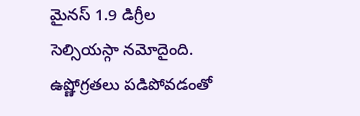మైనస్ 1.9 డిగ్రీల సెల్సియస్గా నమోదైంది. ఉష్ణోగ్రతలు పడిపోవడంతో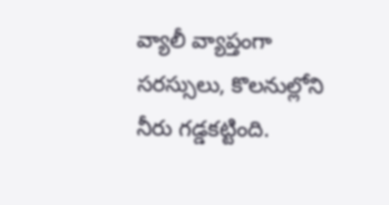వ్యాలీ వ్యాప్తంగా సరస్సులు, కొలనుల్లోని నీరు గడ్డకట్టింది.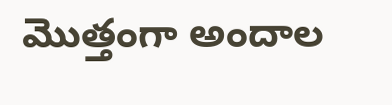మొత్తంగా అందాల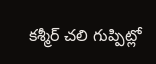కశ్మీర్ చలి గుప్పిట్లో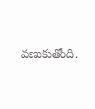వణుకుతోంది.